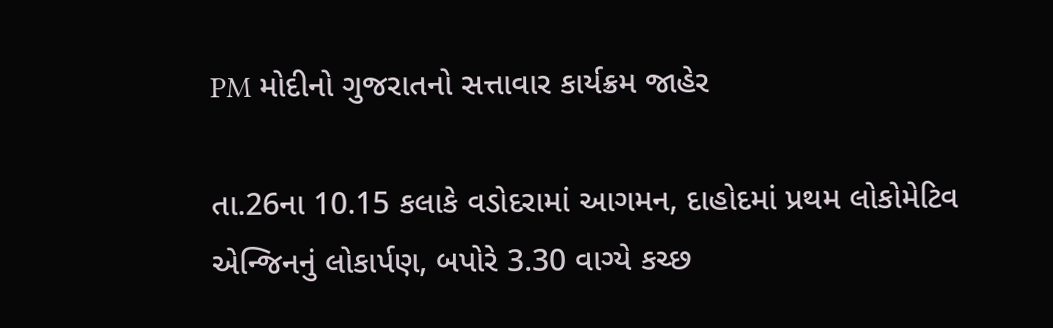PM મોદીનો ગુજરાતનો સત્તાવાર કાર્યક્રમ જાહેર

તા.26ના 10.15 કલાકે વડોદરામાં આગમન, દાહોદમાં પ્રથમ લોકોમેટિવ એન્જિનનું લોકાર્પણ, બપોરે 3.30 વાગ્યે કચ્છ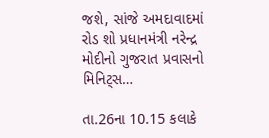જશે, સાંજે અમદાવાદમાં રોડ શો પ્રધાનમંત્રી નરેન્દ્ર મોદીનો ગુજરાત પ્રવાસનો મિનિટ્સ…

તા.26ના 10.15 કલાકે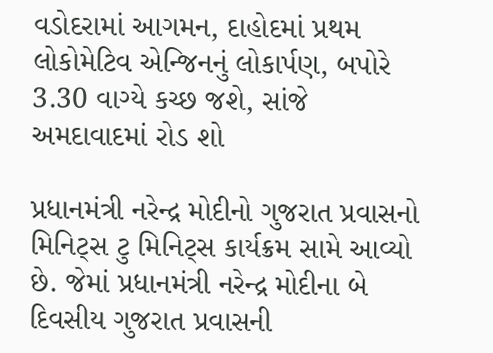વડોદરામાં આગમન, દાહોદમાં પ્રથમ લોકોમેટિવ એન્જિનનું લોકાર્પણ, બપોરે 3.30 વાગ્યે કચ્છ જશે, સાંજે અમદાવાદમાં રોડ શો

પ્રધાનમંત્રી નરેન્દ્ર મોદીનો ગુજરાત પ્રવાસનો મિનિટ્સ ટુ મિનિટ્સ કાર્યક્રમ સામે આવ્યો છે. જેમાં પ્રધાનમંત્રી નરેન્દ્ર મોદીના બે દિવસીય ગુજરાત પ્રવાસની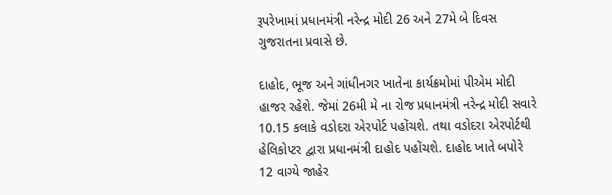રૂપરેખામાં પ્રધાનમંત્રી નરેન્દ્ર મોદી 26 અને 27મે બે દિવસ ગુજરાતના પ્રવાસે છે.

દાહોદ, ભૂજ અને ગાંધીનગર ખાતેના કાર્યક્રમોમાં પીએમ મોદી હાજર રહેશે. જેમાં 26મી મે ના રોજ પ્રધાનમંત્રી નરેન્દ્ર મોદી સવારે 10.15 કલાકે વડોદરા એરપોર્ટ પહોંચશે. તથા વડોદરા એરપોર્ટથી હેલિકોપ્ટર દ્વારા પ્રધાનમંત્રી દાહોદ પહોંચશે. દાહોદ ખાતે બપોરે 12 વાગ્યે જાહેર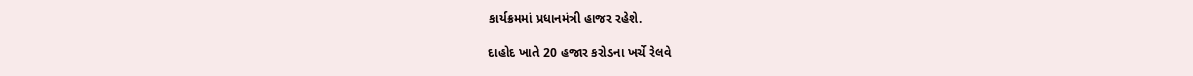કાર્યક્રમમાં પ્રધાનમંત્રી હાજર રહેશે.

દાહોદ ખાતે 20 હજાર કરોડના ખર્ચે રેલવે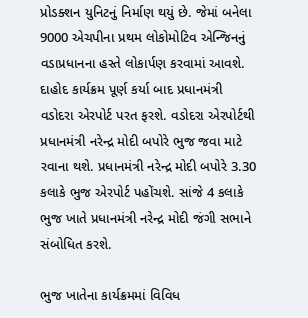પ્રોડક્શન યુનિટનું નિર્માણ થયું છે. જેમાં બનેલા 9000 એચપીના પ્રથમ લોકોમોટિવ એન્જિનનું વડાપ્રધાનના હસ્તે લોકાર્પણ કરવામાં આવશે. દાહોદ કાર્યક્રમ પૂર્ણ કર્યા બાદ પ્રધાનમંત્રી વડોદરા એરપોર્ટ પરત ફરશે. વડોદરા એરપોર્ટથી પ્રધાનમંત્રી નરેન્દ્ર મોદી બપોરે ભુજ જવા માટે રવાના થશે. પ્રધાનમંત્રી નરેન્દ્ર મોદી બપોરે 3.30 કલાકે ભુજ એરપોર્ટ પહોંચશે. સાંજે 4 કલાકે ભુજ ખાતે પ્રધાનમંત્રી નરેન્દ્ર મોદી જંગી સભાને સંબોધિત કરશે.

ભુજ ખાતેના કાર્યક્રમમાં વિવિધ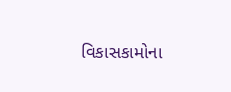વિકાસકામોના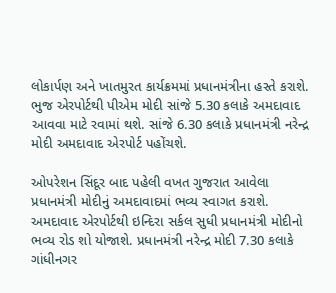લોકાર્પણ અને ખાતમુરત કાર્યક્રમમાં પ્રધાનમંત્રીના હસ્તે કરાશે. ભુજ એરપોર્ટથી પીએમ મોદી સાંજે 5.30 કલાકે અમદાવાદ આવવા માટે રવામાં થશે. સાંજે 6.30 કલાકે પ્રધાનમંત્રી નરેન્દ્ર મોદી અમદાવાદ એરપોર્ટ પહોંચશે.

ઓપરેશન સિંદૂર બાદ પહેલી વખત ગુજરાત આવેલા પ્રધાનમંત્રી મોદીનું અમદાવાદમાં ભવ્ય સ્વાગત કરાશે. અમદાવાદ એરપોર્ટથી ઇન્દિરા સર્કલ સુધી પ્રધાનમંત્રી મોદીનો ભવ્ય રોડ શો યોજાશે. પ્રધાનમંત્રી નરેન્દ્ર મોદી 7.30 કલાકે ગાંધીનગર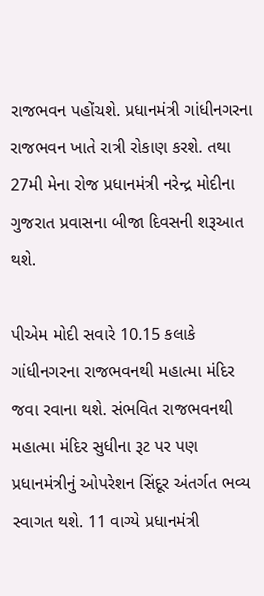રાજભવન પહોંચશે. પ્રધાનમંત્રી ગાંધીનગરના રાજભવન ખાતે રાત્રી રોકાણ કરશે. તથા 27મી મેના રોજ પ્રધાનમંત્રી નરેન્દ્ર મોદીના ગુજરાત પ્રવાસના બીજા દિવસની શરૂઆત થશે.

પીએમ મોદી સવારે 10.15 કલાકે ગાંધીનગરના રાજભવનથી મહાત્મા મંદિર જવા રવાના થશે. સંભવિત રાજભવનથી મહાત્મા મંદિર સુધીના રૂટ પર પણ પ્રધાનમંત્રીનું ઓપરેશન સિંદૂર અંતર્ગત ભવ્ય સ્વાગત થશે. 11 વાગ્યે પ્રધાનમંત્રી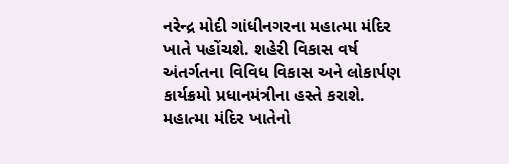નરેન્દ્ર મોદી ગાંધીનગરના મહાત્મા મંદિર ખાતે પહોંચશે. શહેરી વિકાસ વર્ષ અંતર્ગતના વિવિધ વિકાસ અને લોકાર્પણ કાર્યક્રમો પ્રધાનમંત્રીના હસ્તે કરાશે. મહાત્મા મંદિર ખાતેનો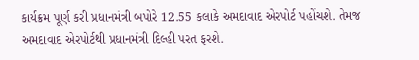કાર્યક્રમ પૂર્ણ કરી પ્રધાનમંત્રી બપોરે 12.55 કલાકે અમદાવાદ એરપોર્ટ પહોંચશે. તેમજ અમદાવાદ એરપોર્ટથી પ્રધાનમંત્રી દિલ્હી પરત ફરશે.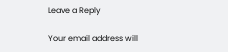Leave a Reply

Your email address will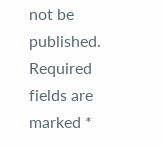not be published. Required fields are marked *